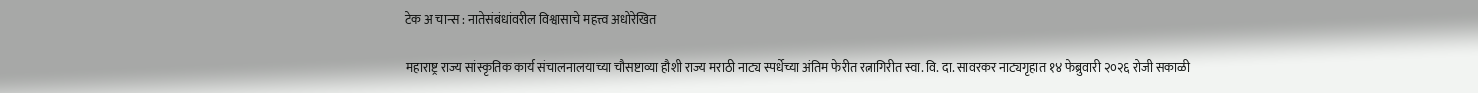टेक अ चान्स : नातेसंबंधांवरील विश्वासाचे महत्त्व अधोरेखित

महाराष्ट्र राज्य सांस्कृतिक कार्य संचालनालयाच्या चौसष्टाव्या हौशी राज्य मराठी नाट्य स्पर्धेच्या अंतिम फेरीत रत्नागिरीत स्वा. वि. दा. सावरकर नाट्यगृहात १४ फेब्रुवारी २०२६ रोजी सकाळी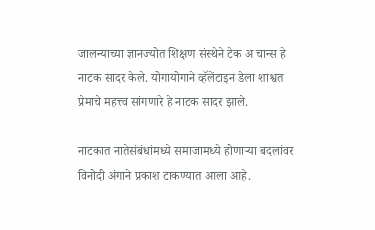जालन्याच्या ज्ञानज्योत शिक्षण संस्थेने टेक अ चान्स हे नाटक सादर केले. योगायोगाने व्हॅलेंटाइन डेला शाश्वत प्रेमाचे महत्त्व सांगणारे हे नाटक सादर झाले.

नाटकात नातेसंबंधांमध्ये समाजामध्ये होणाऱ्या बदलांवर विनोदी अंगाने प्रकाश टाकण्यात आला आहे.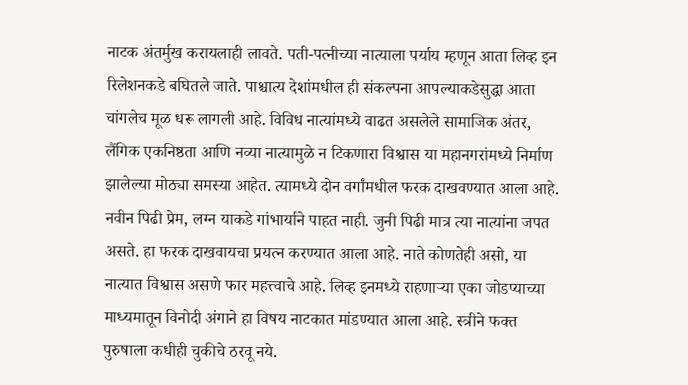नाटक अंतर्मुख करायलाही लावते. पती-पत्नीच्या नात्याला पर्याय म्हणून आता लिव्ह इन रिलेशनकडे बघितले जाते. पाश्चात्य देशांमधील ही संकल्पना आपल्याकडेसुद्धा आता चांगलेच मूळ धरू लागली आहे. विविध नात्यांमध्ये वाढत असलेले सामाजिक अंतर, लैंगिक एकनिष्ठता आणि नव्या नात्यामुळे न टिकणारा विश्वास या महानगरांमध्ये निर्माण झालेल्या मोठ्या समस्या आहेत. त्यामध्ये दोन वर्गांमधील फरक दाखवण्यात आला आहे. नवीन पिढी प्रेम, लग्न याकडे गांभार्याने पाहत नाही. जुनी पिढी मात्र त्या नात्यांना जपत असते. हा फरक दाखवायचा प्रयत्न करण्यात आला आहे. नाते कोणतेही असो, या नात्यात विश्वास असणे फार महत्त्वाचे आहे. लिव्ह इनमध्ये राहणाऱ्या एका जोडप्याच्या माध्यमातून विनोदी अंगाने हा विषय नाटकात मांडण्यात आला आहे. स्त्रीने फक्त पुरुषाला कधीही चुकीचे ठरवू नये.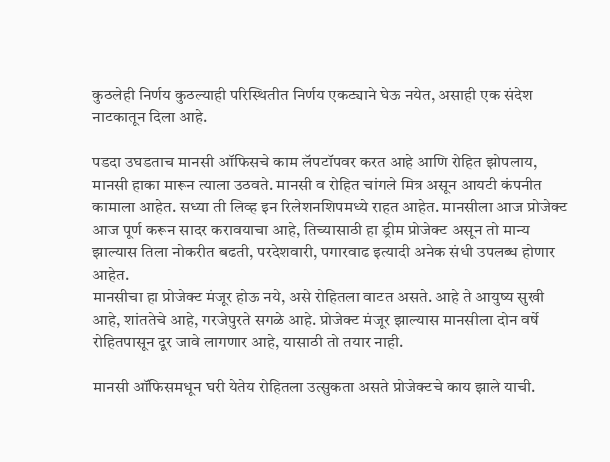कुठलेही निर्णय कुठल्याही परिस्थितीत निर्णय एकट्याने घेऊ नयेत, असाही एक संदेश नाटकातून दिला आहे.

पडदा उघडताच मानसी ऑफिसचे काम लॅपटॉपवर करत आहे आणि रोहित झोपलाय, मानसी हाका मारून त्याला उठवते. मानसी व रोहित चांगले मित्र असून आयटी कंपनीत कामाला आहेत. सध्या ती लिव्ह इन रिलेशनशिपमध्ये राहत आहेत. मानसीला आज प्रोजेक्ट आज पूर्ण करून सादर करावयाचा आहे, तिच्यासाठी हा ड्रीम प्रोजेक्ट असून तो मान्य झाल्यास तिला नोकरीत बढती, परदेशवारी, पगारवाढ इत्यादी अनेक संधी उपलब्ध होणार आहेत.
मानसीचा हा प्रोजेक्ट मंजूर होऊ नये, असे रोहितला वाटत असते. आहे ते आयुष्य सुखी आहे, शांततेचे आहे, गरजेपुरते सगळे आहे. प्रोजेक्ट मंजूर झाल्यास मानसीला दोन वर्षे रोहितपासून दूर जावे लागणार आहे, यासाठी तो तयार नाही.

मानसी ऑफिसमधून घरी येतेय रोहितला उत्सुकता असते प्रोजेक्टचे काय झाले याची.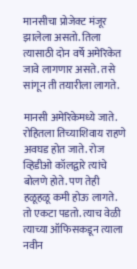मानसीचा प्रोजेक्ट मंजूर झालेला असतो. तिला त्यासाठी दोन वर्षे अमेरिकेत जावे लागणार असते. तसे सांगून ती तयारीला लागते.

मानसी अमेरिकेमध्ये जाते. रोहितला तिच्याशिवाय राहणे अवघड होत जाते. रोज व्हिडीओ कॉलद्वारे त्यांचे बोलणे होते. पण तेही हळूहळू कमी होऊ लागते. तो एकटा पडतो. त्याच वेळी त्याच्या ऑफिसकडून त्याला नवीन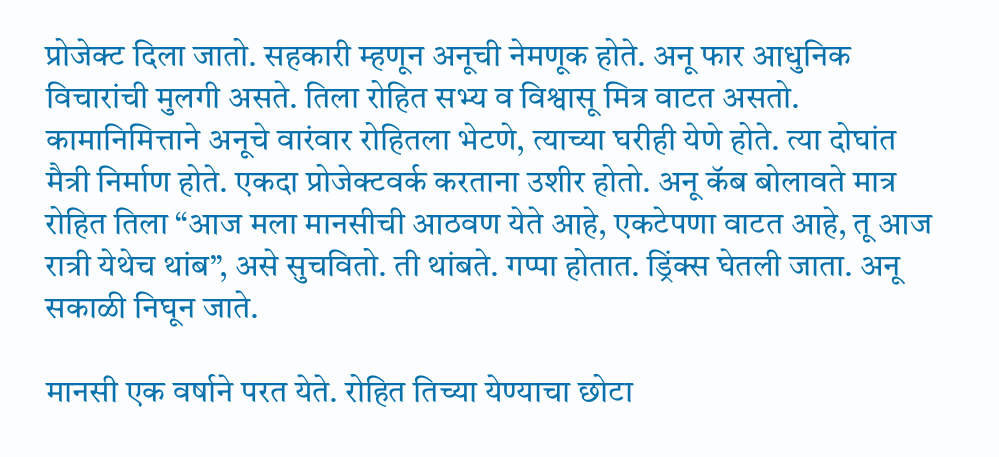प्रोजेक्ट दिला जातो. सहकारी म्हणून अनूची नेमणूक होते. अनू फार आधुनिक विचारांची मुलगी असते. तिला रोहित सभ्य व विश्वासू मित्र वाटत असतो. कामानिमित्ताने अनूचे वारंवार रोहितला भेटणे, त्याच्या घरीही येणे होते. त्या दोघांत मैत्री निर्माण होते. एकदा प्रोजेक्टवर्क करताना उशीर होतो. अनू कॅब बोलावते मात्र रोहित तिला “आज मला मानसीची आठवण येते आहे, एकटेपणा वाटत आहे, तू आज रात्री येथेच थांब”, असे सुचवितो. ती थांबते. गप्पा होतात. ड्रिंक्स घेतली जाता. अनू सकाळी निघून जाते.

मानसी एक वर्षाने परत येते. रोहित तिच्या येण्याचा छोटा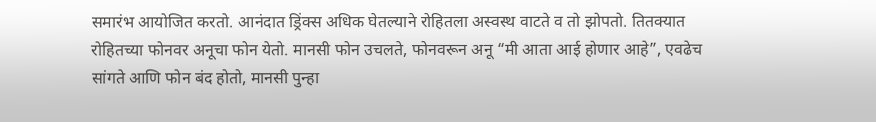समारंभ आयोजित करतो. आनंदात ड्रिंक्स अधिक घेतल्याने रोहितला अस्वस्थ वाटते व तो झोपतो. तितक्यात रोहितच्या फोनवर अनूचा फोन येतो. मानसी फोन उचलते, फोनवरून अनू “मी आता आई होणार आहे”, एवढेच सांगते आणि फोन बंद होतो, मानसी पुन्हा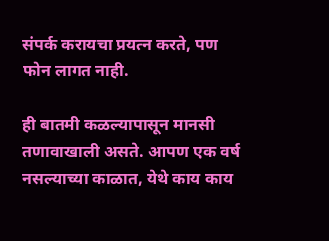संपर्क करायचा प्रयत्न करते, पण फोन लागत नाही.

ही बातमी कळल्यापासून मानसी तणावाखाली असते. आपण एक वर्ष नसल्याच्या काळात, येथे काय काय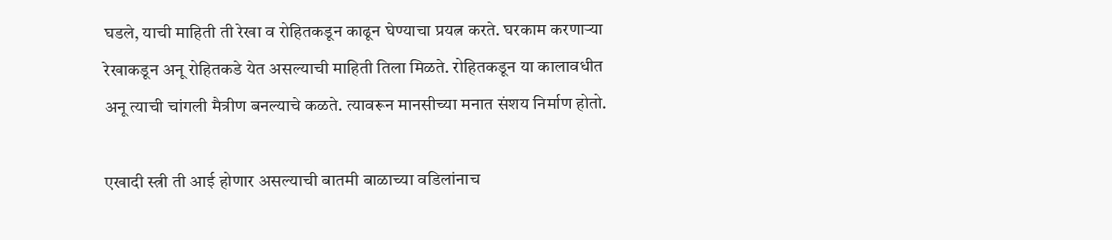घडले, याची माहिती ती रेखा व रोहितकडून काढून घेण्याचा प्रयत्न करते. घरकाम करणाऱ्या रेखाकडून अनू रोहितकडे येत असल्याची माहिती तिला मिळते. रोहितकडून या कालावधीत अनू त्याची चांगली मैत्रीण बनल्याचे कळते. त्यावरून मानसीच्या मनात संशय निर्माण होतो.

एखादी स्त्री ती आई होणार असल्याची बातमी बाळाच्या वडिलांनाच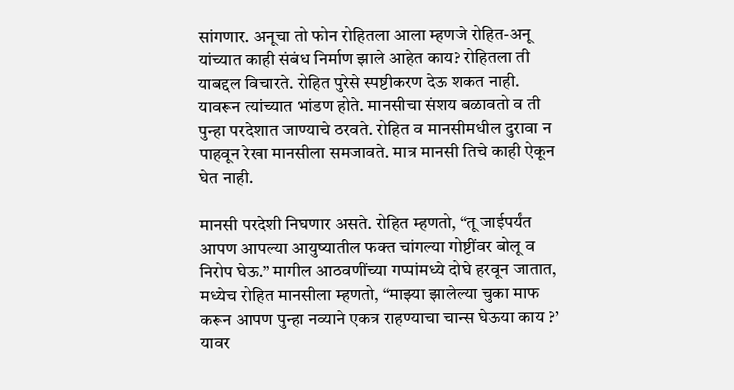सांगणार. अनूचा तो फोन रोहितला आला म्हणजे रोहित-अनू यांच्यात काही संबंध निर्माण झाले आहेत काय? रोहितला ती याबद्दल विचारते. रोहित पुरेसे स्पष्टीकरण देऊ शकत नाही. यावरून त्यांच्यात भांडण होते. मानसीचा संशय बळावतो व ती पुन्हा परदेशात जाण्याचे ठरवते. रोहित व मानसीमधील दुरावा न पाहवून रेखा मानसीला समजावते. मात्र मानसी तिचे काही ऐकून घेत नाही.

मानसी परदेशी निघणार असते. रोहित म्हणतो, “तू जाईपर्यंत आपण आपल्या आयुष्यातील फक्त चांगल्या गोष्टींवर बोलू व निरोप घेऊ.” मागील आठवणींच्या गप्पांमध्ये दोघे हरवून जातात, मध्येच रोहित मानसीला म्हणतो, “माझ्या झालेल्या चुका माफ करून आपण पुन्हा नव्याने एकत्र राहण्याचा चान्स घेऊया काय ?’ यावर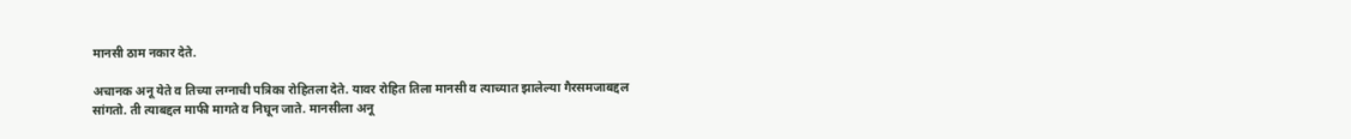मानसी ठाम नकार देते.

अचानक अनू येते व तिच्या लग्नाची पत्रिका रोहितला देते. यावर रोहित तिला मानसी व त्याच्यात झालेल्या गैरसमजाबद्दल सांगतो. ती त्याबद्दल माफी मागते व निघून जाते. मानसीला अनू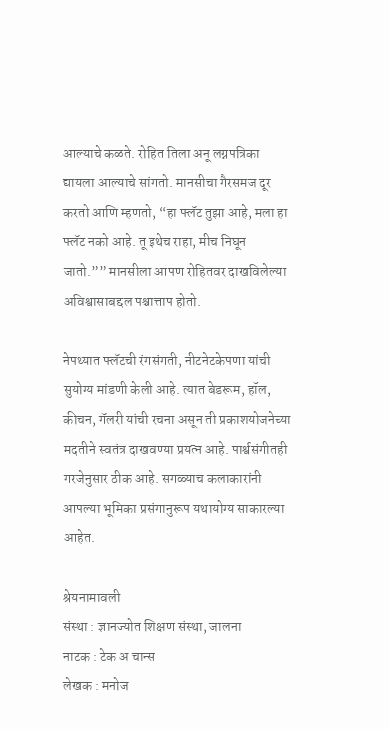आल्याचे कळते. रोहित तिला अनू लग्नपत्रिका द्यायला आल्याचे सांगतो. मानसीचा गैरसमज दूर करतो आणि म्हणतो, “हा फ्लॅट तुझा आहे, मला हा फ्लॅट नको आहे. तू इथेच राहा, मीच निघून जातो.”” मानसीला आपण रोहितवर दाखविलेल्या अविश्वासाबद्दल पश्चात्ताप होतो.

नेपथ्यात फ्लॅटची रंगसंगती, नीटनेटकेपणा यांची सुयोग्य मांडणी केली आहे. त्यात बेडरूम, हॉल, कीचन, गॅलरी यांची रचना असून ती प्रकाशयोजनेच्या मदतीने स्वतंत्र दाखवण्या प्रयत्न आहे. पार्श्वसंगीतही गरजेनुसार ठीक आहे. सगळ्याच कलाकारांनी आपल्या भूमिका प्रसंगानुरूप यथायोग्य साकारल्या आहेत.

श्रेयनामावली
संस्था : ज्ञानज्योत शिक्षण संस्था, जालना
नाटक : टेक अ चान्स
लेखक : मनोज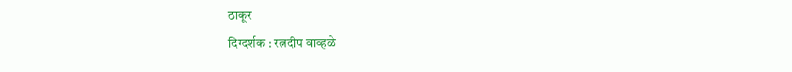ठाकूर
दिग्दर्शक : रत्नदीप वाव्हळे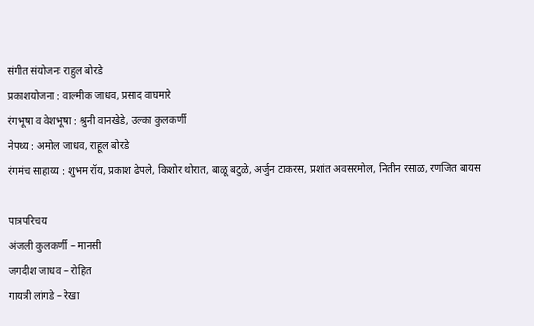संगीत संयोजनः राहुल बोरडे
प्रकाशयोजना : वाल्मीक जाधव, प्रसाद वाघमारे
रंगभूषा व वेशभूषा : श्रुनी वानखेडे, उल्का कुलकर्णी
नेपथ्य : अमोल जाधव, राहूल बोरडे
रंगमंच साहाय्य : शुभम रॉय, प्रकाश ढेपले, किशोर थोरात, बाळू बटुळे, अर्जुन टाकरस, प्रशांत अवसरमोल, नितीन रसाळ, रणजित बायस

पात्रपरिचय
अंजली कुलकर्णी – मानसी
जगदीश जाधव – रोहित
गायत्री लांगडे – रेखा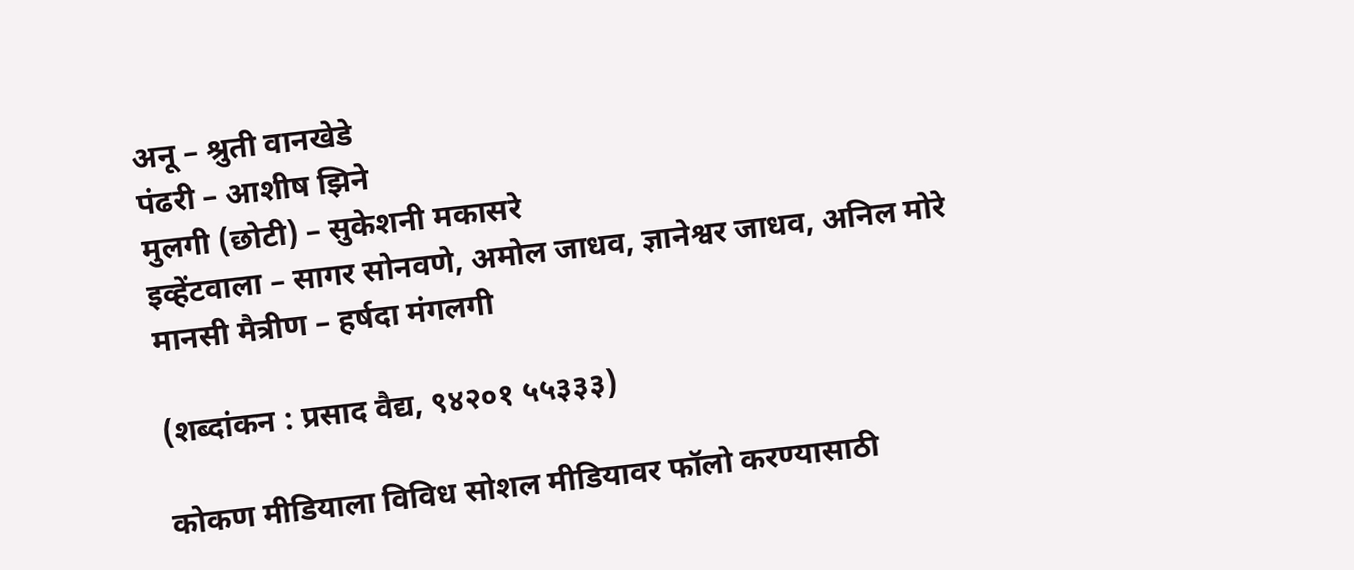अनू – श्रुती वानखेडे
पंढरी – आशीष झिने
मुलगी (छोटी) – सुकेशनी मकासरे
इव्हेंटवाला – सागर सोनवणे, अमोल जाधव, ज्ञानेश्वर जाधव, अनिल मोरे
मानसी मैत्रीण – हर्षदा मंगलगी

(शब्दांकन : प्रसाद वैद्य, ९४२०१ ५५३३३)

कोकण मीडियाला विविध सोशल मीडियावर फॉलो करण्यासाठी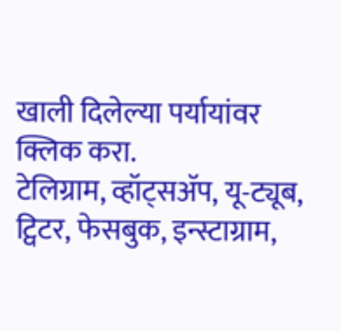खाली दिलेल्या पर्यायांवर क्लिक करा.
टेलिग्राम, व्हॉट्सॲप, यू-ट्यूब, ट्विटर, फेसबुक, इन्स्टाग्राम,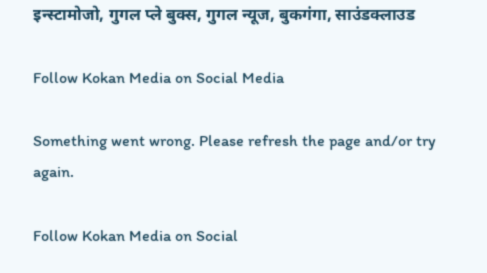इन्स्टामोजो, गुगल प्ले बुक्स, गुगल न्यूज, बुकगंगा, साउंडक्लाउड

Follow Kokan Media on Social Media

Something went wrong. Please refresh the page and/or try again.

Follow Kokan Media on Social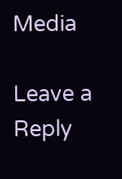Media

Leave a Reply